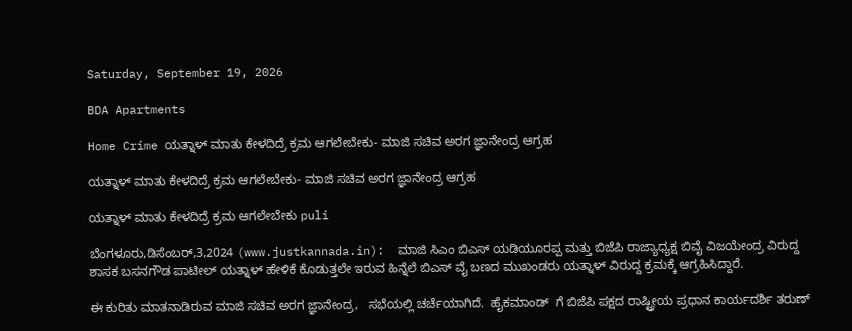Saturday, September 19, 2026

BDA Apartments

Home Crime ಯತ್ನಾಳ್ ಮಾತು ಕೇಳದಿದ್ರೆ ಕ್ರಮ ಆಗಲೇಬೇಕು- ಮಾಜಿ ಸಚಿವ ಅರಗ ಜ್ಞಾನೇಂದ್ರ ಆಗ್ರಹ

ಯತ್ನಾಳ್ ಮಾತು ಕೇಳದಿದ್ರೆ ಕ್ರಮ ಆಗಲೇಬೇಕು- ಮಾಜಿ ಸಚಿವ ಅರಗ ಜ್ಞಾನೇಂದ್ರ ಆಗ್ರಹ

ಯತ್ನಾಳ್ ಮಾತು ಕೇಳದಿದ್ರೆ ಕ್ರಮ ಆಗಲೇಬೇಕು puli

ಬೆಂಗಳೂರು,ಡಿಸೆಂಬರ್,3,2024 (www.justkannada.in):  ಮಾಜಿ ಸಿಎಂ ಬಿಎಸ್ ಯಡಿಯೂರಪ್ಪ ಮತ್ತು ಬಿಜೆಪಿ ರಾಜ್ಯಾಧ್ಯಕ್ಷ ಬಿವೈ ವಿಜಯೇಂದ್ರ ವಿರುದ್ದ ಶಾಸಕ ಬಸನಗೌಡ ಪಾಟೀಲ್ ಯತ್ನಾಳ್ ಹೇಳಿಕೆ ಕೊಡುತ್ತಲೇ ಇರುವ ಹಿನ್ನೆಲೆ ಬಿಎಸ್ ವೈ ಬಣದ ಮುಖಂಡರು ಯತ್ನಾಳ್ ವಿರುದ್ದ ಕ್ರಮಕ್ಕೆ ಆಗ್ರಹಿಸಿದ್ದಾರೆ.

ಈ ಕುರಿತು ಮಾತನಾಡಿರುವ ಮಾಜಿ ಸಚಿವ ಅರಗ ಜ್ಞಾನೇಂದ್ರ,   ಸಭೆಯಲ್ಲಿ ಚರ್ಚೆಯಾಗಿದೆ.  ಹೈಕಮಾಂಡ್  ಗೆ ಬಿಜೆಪಿ ಪಕ್ಷದ ರಾಷ್ಟ್ರೀಯ ಪ್ರಧಾನ ಕಾರ್ಯದರ್ಶಿ ತರುಣ್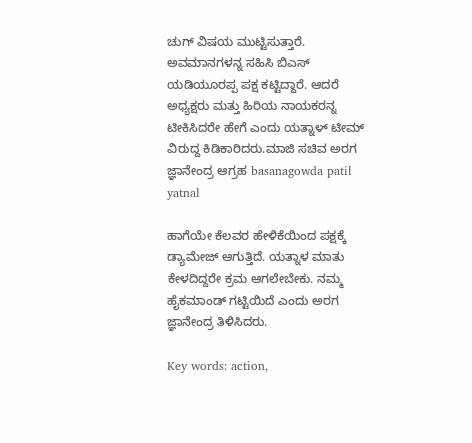ಚುಗ್ ವಿಷಯ ಮುಟ್ಟಿಸುತ್ತಾರೆ. ಅವಮಾನಗಳನ್ನ ಸಹಿಸಿ ಬಿಎಸ್ ಯಡಿಯೂರಪ್ಪ ಪಕ್ಷ ಕಟ್ಟಿದ್ದಾರೆ. ಆದರೆ ಅಧ್ಯಕ್ಷರು ಮತ್ತು ಹಿರಿಯ ನಾಯಕರನ್ನ ಟೀಕಿಸಿದರೇ ಹೇಗೆ ಎಂದು ಯತ್ನಾಳ್ ಟೀಮ್ ವಿರುದ್ದ ಕಿಡಿಕಾರಿದರು.ಮಾಜಿ ಸಚಿವ ಅರಗ ಜ್ಞಾನೇಂದ್ರ ಆಗ್ರಹ basanagowda patil yatnal

ಹಾಗೆಯೇ ಕೆಲವರ ಹೇಳಿಕೆಯಿಂದ ಪಕ್ಷಕ್ಕೆ ಡ್ಯಾಮೇಜ್ ಆಗುತ್ತಿದೆ. ಯತ್ನಾಳ ಮಾತು ಕೇಳದಿದ್ದರೇ ಕ್ರಮ ಆಗಲೇಬೇಕು. ನಮ್ಮ ಹೈಕಮಾಂಡ್ ಗಟ್ಟಿಯಿದೆ ಎಂದು ಅರಗ ಜ್ಞಾನೇಂದ್ರ ತಿಳಿಸಿದರು.

Key words: action,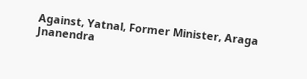Against, Yatnal, Former Minister, Araga Jnanendra